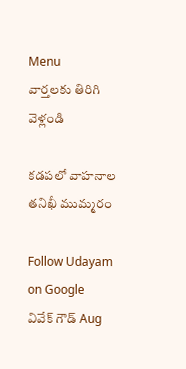Menu
వార్తలకు తిరిగి వెళ్లండి

కడపలో వాహనాల తనిఖీ ముమ్మరం

Follow Udayam on Google
వివేక్ గౌడ్ Aug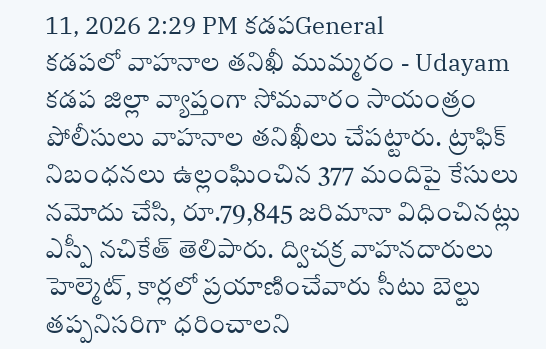11, 2026 2:29 PM కడపGeneral
కడపలో వాహనాల తనిఖీ ముమ్మరం - Udayam
కడప జిల్లా వ్యాప్తంగా సోమవారం సాయంత్రం పోలీసులు వాహనాల తనిఖీలు చేపట్టారు. ట్రాఫిక్ నిబంధనలు ఉల్లంఘించిన 377 మందిపై కేసులు నమోదు చేసి, రూ.79,845 జరిమానా విధించినట్లు ఎస్పీ నచికేత్ తెలిపారు. ద్విచక్ర వాహనదారులు హెల్మెట్, కార్లలో ప్రయాణించేవారు సీటు బెల్టు తప్పనిసరిగా ధరించాలని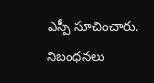ఎస్పీ సూచించారు. నిబంధనలు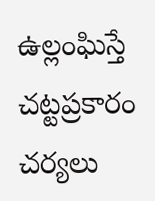ఉల్లంఘిస్తే చట్టప్రకారం చర్యలు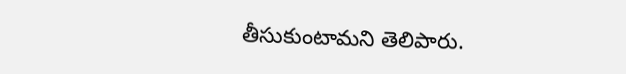తీసుకుంటామని తెలిపారు.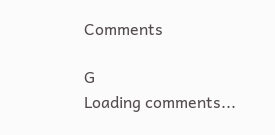Comments

G
Loading comments...